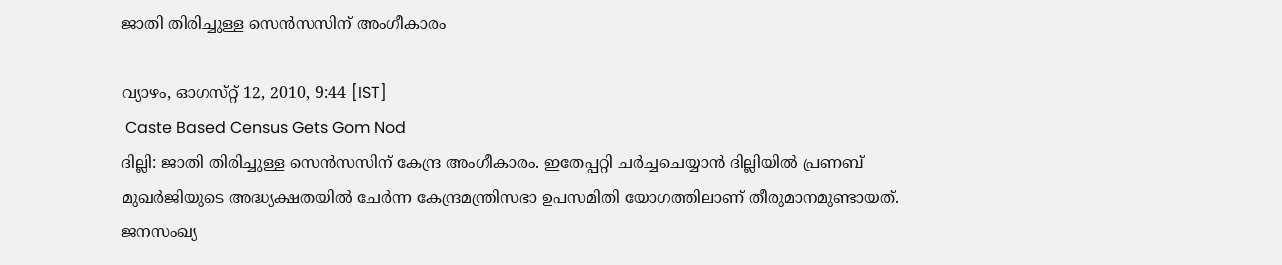ജാതി തിരിച്ചുള്ള സെന്‍സസിന് അംഗീകാരം

വ്യാഴം, ഓഗസ്‌റ്റ്‌ 12, 2010, 9:44 [IST]
 Caste Based Census Gets Gom Nod
ദില്ലി: ജാതി തിരിച്ചുള്ള സെന്‍സസിന് കേന്ദ്ര അംഗീകാരം. ഇതേപ്പറ്റി ചര്‍ച്ചചെയ്യാന്‍ ദില്ലിയില്‍ പ്രണബ് മുഖര്‍ജിയുടെ അദ്ധ്യക്ഷതയില്‍ ചേര്‍ന്ന കേന്ദ്രമന്ത്രിസഭാ ഉപസമിതി യോഗത്തിലാണ് തീരുമാനമുണ്ടായത്. ജനസംഖ്യ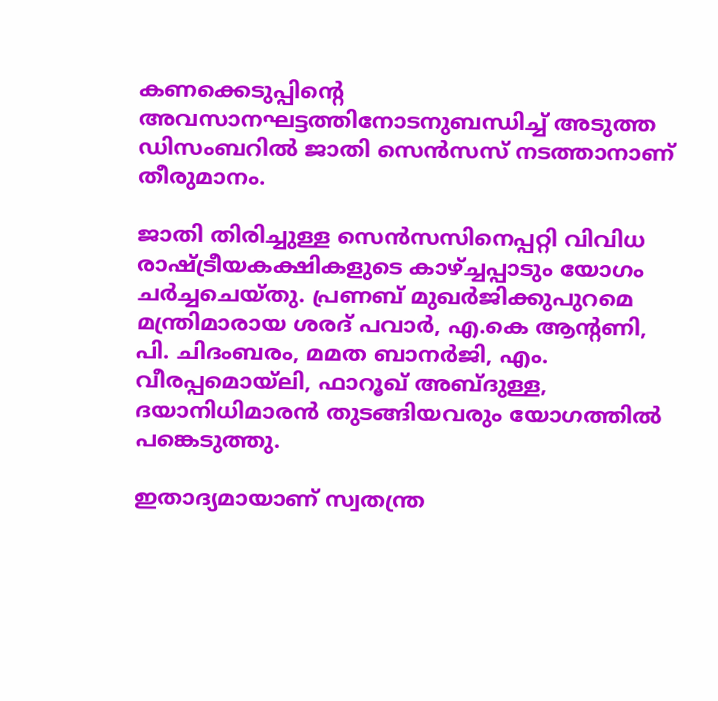കണക്കെടുപ്പിന്റെ അവസാനഘട്ടത്തിനോടനുബന്ധിച്ച് അടുത്ത ഡിസംബറില്‍ ജാതി സെന്‍സസ് നടത്താനാണ് തീരുമാനം.

ജാതി തിരിച്ചുള്ള സെന്‍സസിനെപ്പറ്റി വിവിധ രാഷ്ട്രീയകക്ഷികളുടെ കാഴ്ച്ചപ്പാടും യോഗം ചര്‍ച്ചചെയ്തു. പ്രണബ് മുഖര്‍ജിക്കുപുറമെ മന്ത്രിമാരായ ശരദ് പവാര്‍, എ.കെ ആന്റണി, പി. ചിദംബരം, മമത ബാനര്‍ജി, എം. വീരപ്പമൊയ്‌ലി, ഫാറൂഖ് അബ്ദുള്ള, ദയാനിധിമാരന്‍ തുടങ്ങിയവരും യോഗത്തില്‍ പങ്കെടുത്തു.

ഇതാദ്യമായാണ് സ്വതന്ത്ര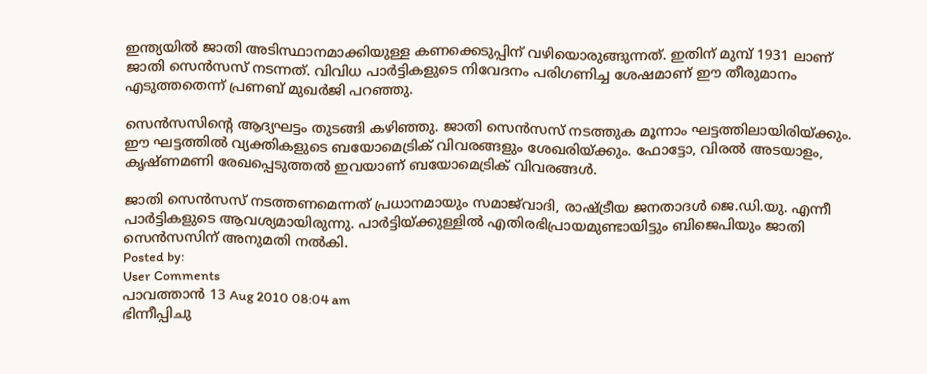ഇന്ത്യയില്‍ ജാതി അടിസ്ഥാനമാക്കിയുള്ള കണക്കെടുപ്പിന് വഴിയൊരുങ്ങുന്നത്. ഇതിന് മുമ്പ് 1931 ലാണ് ജാതി സെന്‍സസ് നടന്നത്. വിവിധ പാര്‍ട്ടികളുടെ നിവേദനം പരിഗണിച്ച ശേഷമാണ് ഈ തീരുമാനം എടുത്തതെന്ന് പ്രണബ് മുഖര്‍ജി പറഞ്ഞു.

സെന്‍സസിന്റെ ആദ്യഘട്ടം തുടങ്ങി കഴിഞ്ഞു. ജാതി സെന്‍സസ് നടത്തുക മൂന്നാം ഘട്ടത്തിലായിരിയ്ക്കും. ഈ ഘട്ടത്തില്‍ വ്യക്തികളുടെ ബയോമെട്രിക് വിവരങ്ങളും ശേഖരിയ്ക്കും. ഫോട്ടോ, വിരല്‍ അടയാളം, കൃഷ്ണമണി രേഖപ്പെടുത്തല്‍ ഇവയാണ് ബയോമെട്രിക് വിവരങ്ങള്‍.

ജാതി സെന്‍സസ് നടത്തണമെന്നത് പ്രധാനമായും സമാജ്‌വാദി, രാഷ്ട്രീയ ജനതാദള്‍ ജെ.ഡി.യു. എന്നീ പാര്‍ട്ടികളുടെ ആവശ്യമായിരുന്നു. പാര്‍ട്ടിയ്ക്കുള്ളില്‍ എതിരഭിപ്രായമുണ്ടായിട്ടും ബിജെപിയും ജാതി സെന്‍സസിന് അനുമതി നല്‍കി.
Posted by:
User Comments
പാവത്താന്‍ 13 Aug 2010 08:04 am
ഭിന്നീപ്പിചു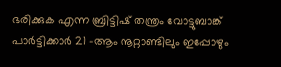ഭരിക്കുക എന്ന ബ്രിട്ടിഷ്‌ തന്ത്രം വോട്ടുബാങ്ക് പാര്‍ട്ടിക്കാര്‍ 21 -ആം നൂറ്റാണ്ടിലും ഇപ്പോഴും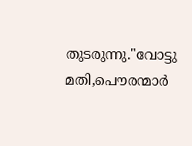തുടരുന്നു."വോട്ടു മതി,പൌരന്മാര്‍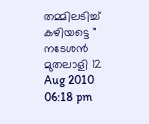തമ്മിലടിച്ച് കഴിയട്ടെ "
നടേശന്‍ മുതലാളി 12 Aug 2010 06:18 pm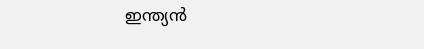ഇന്ത്യന്‍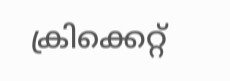ക്രിക്കെറ്റ്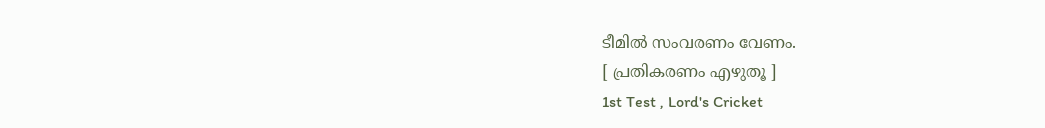ടീമില്‍ സംവരണം വേണം.
[ പ്രതികരണം എഴുതൂ ]
1st Test , Lord's Cricket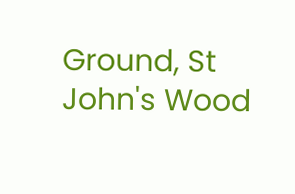Ground, St John's Wood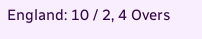England: 10 / 2, 4 Overs